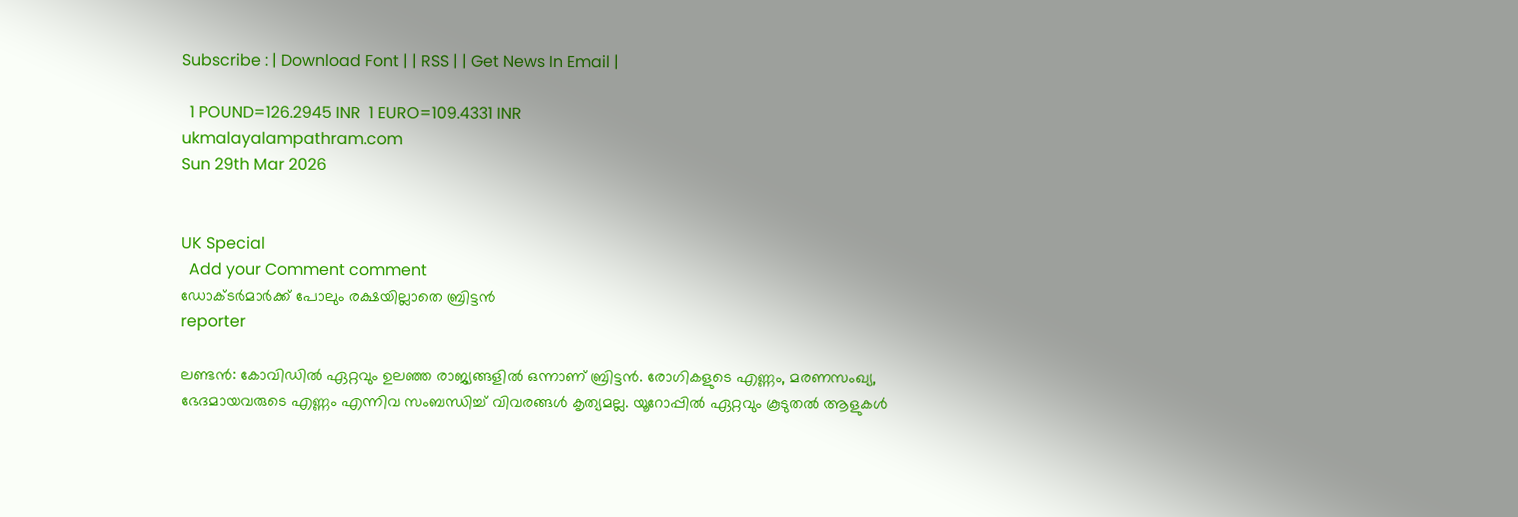Subscribe : | Download Font | | RSS | | Get News In Email |

  1 POUND=126.2945 INR  1 EURO=109.4331 INR
ukmalayalampathram.com
Sun 29th Mar 2026


UK Special
  Add your Comment comment
ഡോക്ടര്‍മാര്‍ക്ക് പോലും രക്ഷയില്ലാതെ ബ്രിട്ടന്‍
reporter

ലണ്ടന്‍: കോവിഡില്‍ ഏറ്റവും ഉലഞ്ഞ രാജ്യങ്ങളില്‍ ഒന്നാണ് ബ്രിട്ടന്‍. രോഗികളുടെ എണ്ണം, മരണസംഖ്യ, ഭേദമായവരുടെ എണ്ണം എന്നിവ സംബന്ധിച്ച് വിവരങ്ങള്‍ കൃത്യമല്ല. യൂറോപ്പില്‍ ഏറ്റവും കൂടുതല്‍ ആളുകള്‍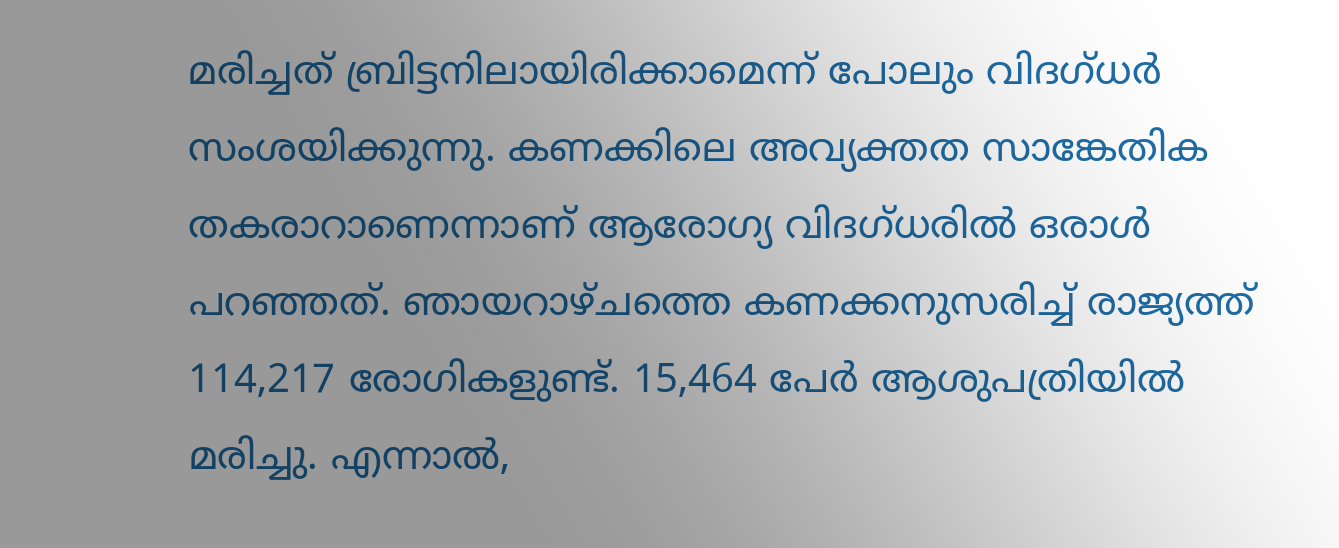മരിച്ചത് ബ്രിട്ടനിലായിരിക്കാമെന്ന് പോലും വിദഗ്ധര്‍ സംശയിക്കുന്നു. കണക്കിലെ അവ്യക്തത സാങ്കേതിക തകരാറാണെന്നാണ് ആരോഗ്യ വിദഗ്ധരില്‍ ഒരാള്‍ പറഞ്ഞത്. ഞായറാഴ്ചത്തെ കണക്കനുസരിച്ച് രാജ്യത്ത് 114,217 രോഗികളുണ്ട്. 15,464 പേര്‍ ആശുപത്രിയില്‍ മരിച്ചു. എന്നാല്‍,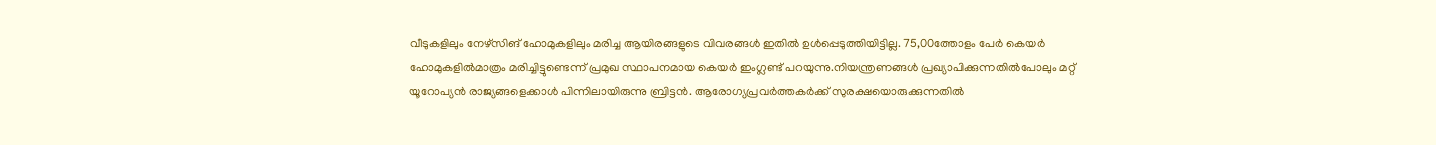വീടുകളിലും നേഴ്സിങ് ഹോമുകളിലും മരിച്ച ആയിരങ്ങളുടെ വിവരങ്ങള്‍ ഇതില്‍ ഉള്‍പ്പെടുത്തിയിട്ടില്ല. 75,00ത്തോളം പേര്‍ കെയര്‍ ഹോമുകളില്‍മാത്രം മരിച്ചിട്ടുണ്ടെന്ന് പ്രമുഖ സ്ഥാപനമായ കെയര്‍ ഇംഗ്ലണ്ട് പറയുന്നു.നിയന്ത്രണങ്ങള്‍ പ്രഖ്യാപിക്കുന്നതില്‍പോലും മറ്റ് യൂറോപ്യന്‍ രാജ്യങ്ങളെക്കാള്‍ പിന്നിലായിരുന്നു ബ്രിട്ടന്‍. ആരോഗ്യപ്രവര്‍ത്തകര്‍ക്ക് സുരക്ഷയൊരുക്കുന്നതില്‍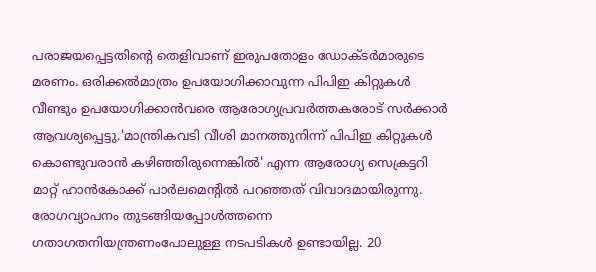പരാജയപ്പെട്ടതിന്റെ തെളിവാണ് ഇരുപതോളം ഡോക്ടര്‍മാരുടെ മരണം. ഒരിക്കല്‍മാത്രം ഉപയോഗിക്കാവുന്ന പിപിഇ കിറ്റുകള്‍ വീണ്ടും ഉപയോഗിക്കാന്‍വരെ ആരോഗ്യപ്രവര്‍ത്തകരോട് സര്‍ക്കാര്‍ ആവശ്യപ്പെട്ടു.'മാന്ത്രികവടി വീശി മാനത്തുനിന്ന് പിപിഇ കിറ്റുകള്‍ കൊണ്ടുവരാന്‍ കഴിഞ്ഞിരുന്നെങ്കില്‍' എന്ന ആരോഗ്യ സെക്രട്ടറി മാറ്റ് ഹാന്‍കോക്ക് പാര്‍ലമെന്റില്‍ പറഞ്ഞത് വിവാദമായിരുന്നു. രോഗവ്യാപനം തുടങ്ങിയപ്പോള്‍ത്തന്നെ ഗതാഗതനിയന്ത്രണംപോലുള്ള നടപടികള്‍ ഉണ്ടായില്ല. 20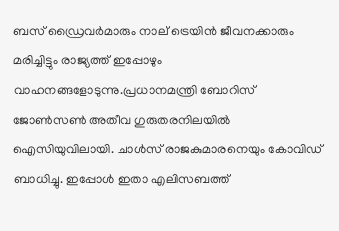ബസ് ഡ്രൈവര്‍മാരും നാല് ട്രെയിന്‍ ജീവനക്കാരും മരിച്ചിട്ടും രാജ്യത്ത് ഇപ്പോഴും വാഹനങ്ങളോടുന്നു.പ്രധാനമന്ത്രി ബോറിസ് ജോണ്‍സണ്‍ അതീവ ഗുരുതരനിലയില്‍ ഐസിയുവിലായി. ചാള്‍സ് രാജകുമാരനെയും കോവിഡ് ബാധിച്ചു. ഇപ്പോള്‍ ഇതാ എലിസബത്ത്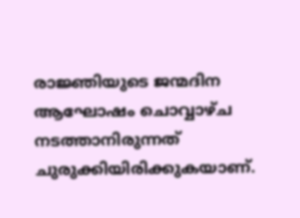രാജ്ഞിയുടെ ജന്മദിന ആഘോഷം ചൊവ്വാഴ്ച നടത്താനിരുന്നത് ചുരുക്കിയിരിക്കുകയാണ്.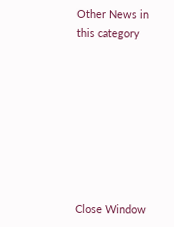Other News in this category








Close Window